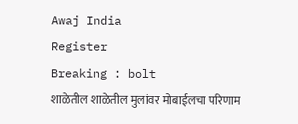Awaj India
Register
Breaking : bolt
शाळेतील शाळेतील मुलांवर मोबाईलचा परिणाम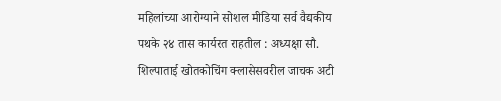महिलांच्या आरोग्याने सोशल मीडिया सर्व वैद्यकीय पथके २४ तास कार्यरत राहतील : अध्यक्षा सौ. शिल्पाताई खोतकोचिंग क्लासेसवरील जाचक अटी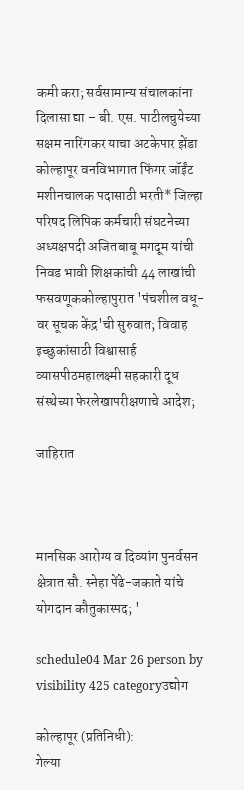कमी करा; सर्वसामान्य संचालकांना दिलासा द्या – बी. एस. पाटीलचुयेच्या सक्षम नारिंगकर याचा अटकेपार झेंडा कोल्हापूर वनविभागात फिंगर जॉईंट मशीनचालक पदासाठी भरती* जिल्हा परिषद लिपिक कर्मचारी संघटनेच्या अध्यक्षपदी अजितबाबू मगदूम यांची निवड भावी शिक्षकांची 44 लाखांची फसवणूककोल्हापुरात 'पंचशील वधू-वर सूचक केंद्र'ची सुरुवात; विवाह इच्छुकांसाठी विश्वासार्ह व्यासपीठमहालक्ष्मी सहकारी दूध संस्थेच्या फेरलेखापरीक्षणाचे आदेश;

जाहिरात



मानसिक आरोग्य व दिव्यांग पुनर्वसन क्षेत्रात सौ. स्नेहा पेंढे-जकाते यांचे योगदान कौतुकास्पद; '

schedule04 Mar 26 person by visibility 425 categoryउद्योग

कोल्हापूर (प्रतिनिधी):
गेल्या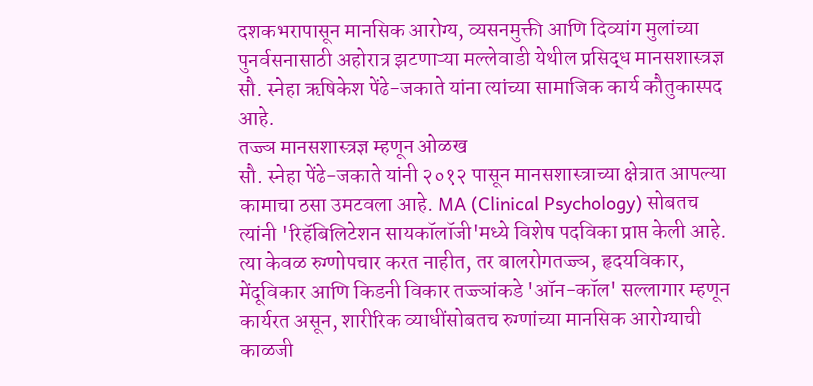दशकभरापासून मानसिक आरोग्य, व्यसनमुक्ती आणि दिव्यांग मुलांच्या पुनर्वसनासाठी अहोरात्र झटणाऱ्या मल्लेवाडी येथील प्रसिद्ध मानसशास्त्रज्ञ सौ. स्नेहा ऋषिकेश पेंढे-जकाते यांना त्यांच्या सामाजिक कार्य कौतुकास्पद आहे.
तज्ज्ञ मानसशास्त्रज्ञ म्हणून ओळख
सौ. स्नेहा पेंढे-जकाते यांनी २०१२ पासून मानसशास्त्राच्या क्षेत्रात आपल्या कामाचा ठसा उमटवला आहे. MA (Clinical Psychology) सोबतच त्यांनी 'रिहॅबिलिटेशन सायकॉलॉजी'मध्ये विशेष पदविका प्राप्त केली आहे. त्या केवळ रुग्णोपचार करत नाहीत, तर बालरोगतज्ज्ञ, हृदयविकार, मेंदूविकार आणि किडनी विकार तज्ज्ञांकडे 'ऑन-कॉल' सल्लागार म्हणून कार्यरत असून, शारीरिक व्याधींसोबतच रुग्णांच्या मानसिक आरोग्याची काळजी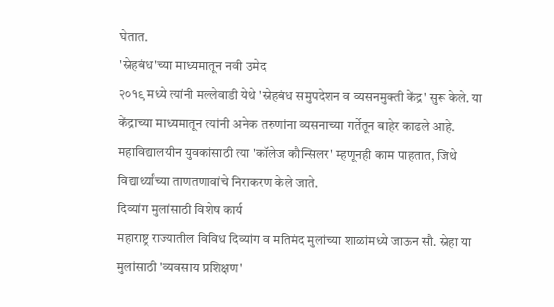घेतात.
'स्नेहबंध'च्या माध्यमातून नवी उमेद
२०१९ मध्ये त्यांनी मल्लेवाडी येथे 'स्नेहबंध समुपदेशन व व्यसनमुक्ती केंद्र' सुरू केले. या केंद्राच्या माध्यमातून त्यांनी अनेक तरुणांना व्यसनाच्या गर्तेतून बाहेर काढले आहे. महाविद्यालयीन युवकांसाठी त्या 'कॉलेज कौन्सिलर' म्हणूनही काम पाहतात, जिथे विद्यार्थ्यांच्या ताणतणावांचे निराकरण केले जाते.
दिव्यांग मुलांसाठी विशेष कार्य
महाराष्ट्र राज्यातील विविध दिव्यांग व मतिमंद मुलांच्या शाळांमध्ये जाऊन सौ. स्नेहा या मुलांसाठी 'व्यवसाय प्रशिक्षण'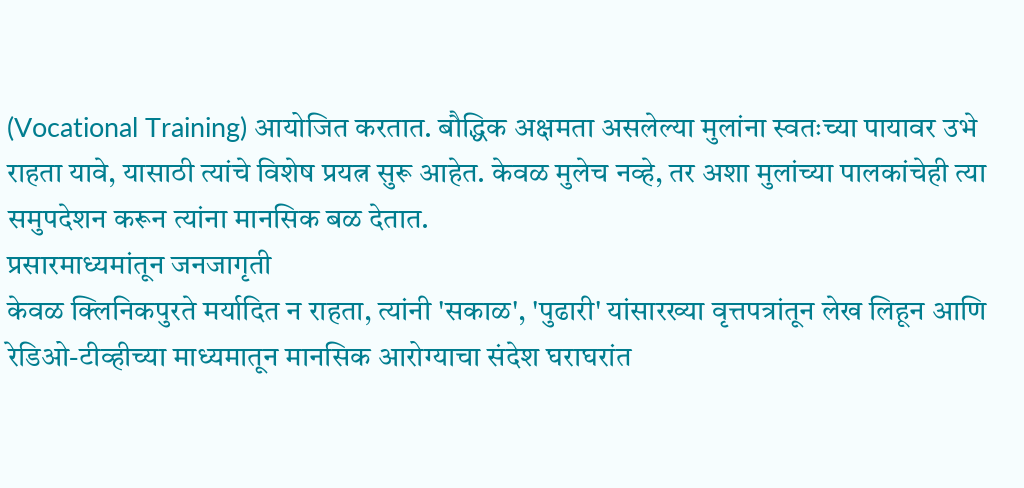(Vocational Training) आयोजित करतात. बौद्धिक अक्षमता असलेल्या मुलांना स्वतःच्या पायावर उभे राहता यावे, यासाठी त्यांचे विशेष प्रयत्न सुरू आहेत. केवळ मुलेच नव्हे, तर अशा मुलांच्या पालकांचेही त्या समुपदेशन करून त्यांना मानसिक बळ देतात.
प्रसारमाध्यमांतून जनजागृती
केवळ क्लिनिकपुरते मर्यादित न राहता, त्यांनी 'सकाळ', 'पुढारी' यांसारख्या वृत्तपत्रांतून लेख लिहून आणि रेडिओ-टीव्हीच्या माध्यमातून मानसिक आरोग्याचा संदेश घराघरांत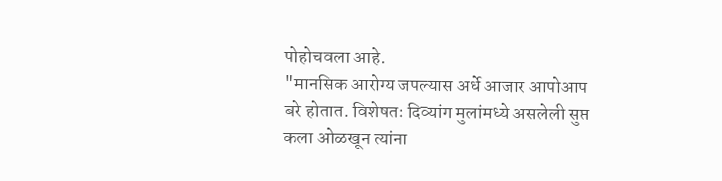पोहोचवला आहे.
"मानसिक आरोग्य जपल्यास अर्धे आजार आपोआप बरे होतात. विशेषतः दिव्यांग मुलांमध्ये असलेली सुप्त कला ओळखून त्यांना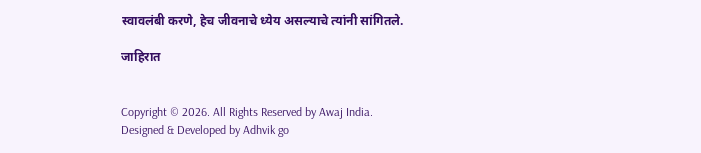स्वावलंबी करणे, हेच जीवनाचे ध्येय असल्याचे त्यांनी सांगितले.

जाहिरात


Copyright © 2026. All Rights Reserved by Awaj India.
Designed & Developed by Adhvik go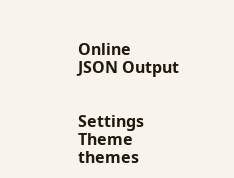Online
JSON Output


Settings
Theme
themes